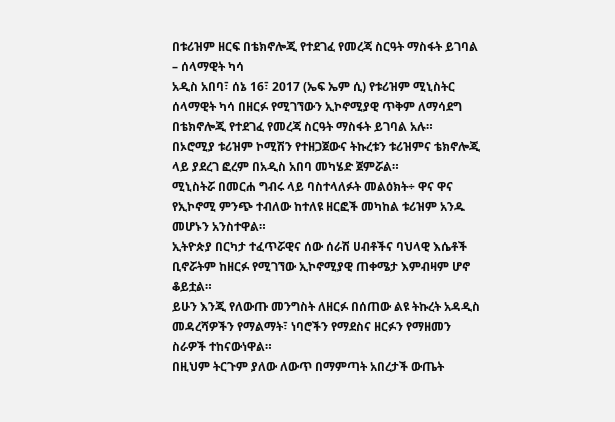በቱሪዝም ዘርፍ በቴክኖሎጂ የተደገፈ የመረጃ ስርዓት ማስፋት ይገባል – ሰላማዊት ካሳ
አዲስ አበባ፣ ሰኔ 16፣ 2017 (ኤፍ ኤም ሲ) የቱሪዝም ሚኒስትር ሰላማዊት ካሳ በዘርፉ የሚገኘውን ኢኮኖሚያዊ ጥቅም ለማሳደግ በቴክኖሎጂ የተደገፈ የመረጃ ስርዓት ማስፋት ይገባል አሉ።
በኦሮሚያ ቱሪዝም ኮሚሽን የተዘጋጀውና ትኩረቱን ቱሪዝምና ቴክኖሎጂ ላይ ያደረገ ፎረም በአዲስ አበባ መካሄድ ጀምሯል።
ሚኒስትሯ በመርሐ ግብሩ ላይ ባስተላለፉት መልዕክት÷ ዋና ዋና የኢኮኖሚ ምንጭ ተብለው ከተለዩ ዘርፎች መካከል ቱሪዝም አንዱ መሆኑን አንስተዋል።
ኢትዮጵያ በርካታ ተፈጥሯዊና ሰው ሰራሽ ሀብቶችና ባህላዊ እሴቶች ቢኖሯትም ከዘርፉ የሚገኘው ኢኮኖሚያዊ ጠቀሜታ እምብዛም ሆኖ ቆይቷል።
ይሁን እንጂ የለውጡ መንግስት ለዘርፉ በሰጠው ልዩ ትኩረት አዳዲስ መዳረሻዎችን የማልማት፣ ነባሮችን የማደስና ዘርፉን የማዘመን ስራዎች ተከናውነዋል።
በዚህም ትርጉም ያለው ለውጥ በማምጣት አበረታች ውጤት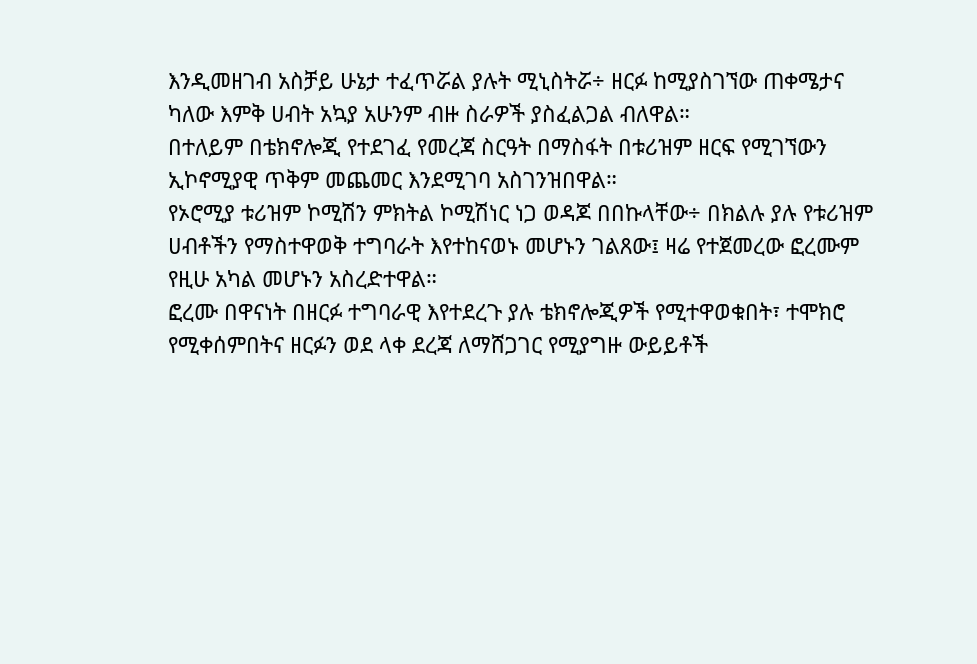እንዲመዘገብ አስቻይ ሁኔታ ተፈጥሯል ያሉት ሚኒስትሯ÷ ዘርፉ ከሚያስገኘው ጠቀሜታና ካለው እምቅ ሀብት አኳያ አሁንም ብዙ ስራዎች ያስፈልጋል ብለዋል።
በተለይም በቴክኖሎጂ የተደገፈ የመረጃ ስርዓት በማስፋት በቱሪዝም ዘርፍ የሚገኘውን ኢኮኖሚያዊ ጥቅም መጨመር እንደሚገባ አስገንዝበዋል።
የኦሮሚያ ቱሪዝም ኮሚሽን ምክትል ኮሚሽነር ነጋ ወዳጆ በበኩላቸው÷ በክልሉ ያሉ የቱሪዝም ሀብቶችን የማስተዋወቅ ተግባራት እየተከናወኑ መሆኑን ገልጸው፤ ዛሬ የተጀመረው ፎረሙም የዚሁ አካል መሆኑን አስረድተዋል።
ፎረሙ በዋናነት በዘርፉ ተግባራዊ እየተደረጉ ያሉ ቴክኖሎጂዎች የሚተዋወቁበት፣ ተሞክሮ የሚቀሰምበትና ዘርፉን ወደ ላቀ ደረጃ ለማሸጋገር የሚያግዙ ውይይቶች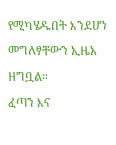የሚካሄዱበት እንደሆነ መግለፃቸውን ኢዜአ ዘግቧል።
ፈጣን እና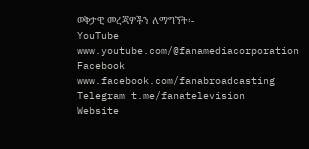ወቅታዊ መረጃዎችን ለማግኘት፡-
YouTube www.youtube.com/@fanamediacorporation
Facebook www.facebook.com/fanabroadcasting
Telegram t.me/fanatelevision
Website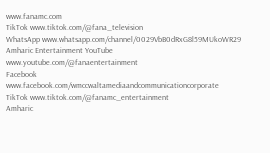www.fanamc.com
TikTok www.tiktok.com/@fana_television
WhatsApp www.whatsapp.com/channel/0029VbB0dRxG8l59MUkoWR29
Amharic Entertainment YouTube www.youtube.com/@fanaentertainment
Facebook www.facebook.com/wmccwaltamediaandcommunicationcorporate
TikTok www.tiktok.com/@fanamc_entertainment
Amharic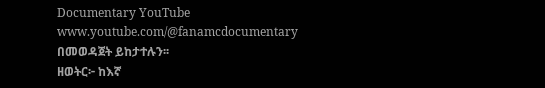Documentary YouTube www.youtube.com/@fanamcdocumentary በመወዳጀት ይከታተሉን፡፡
ዘወትር፦ ከእኛ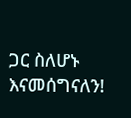ጋር ስለሆኑ እናመሰግናለን!